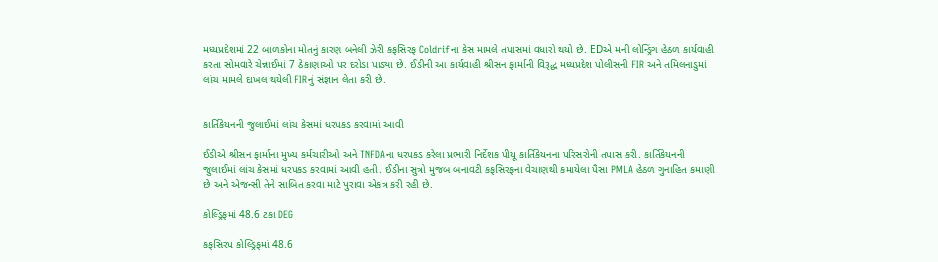મધ્યપ્રદેશમાં 22 બાળકોના મોતનું કારણ બનેલી ઝેરી કફસિરફ Coldrifના કેસ મામલે તપાસમાં વધારો થયો છે. EDએ મની લોન્ડ્રિંગ હેઠળ કાર્યવાહી કરતા સોમવારે ચેન્નાઈમાં 7 ઠેકાણાઓ પર દરોડા પાડ્યા છે. ઈડીની આ કાર્યવાહી શ્રીસન ફાર્માની વિરૂદ્ધ મધ્યપ્રદેશ પોલીસની FIR અને તમિલનાડુમાં લાંચ મામલે દાખલ થયેલી FIRનું સંજ્ઞાન લેતા કરી છે.


કાર્તિકેયનની જુલાઈમાં લાંચ કેસમાં ધરપકડ કરવામાં આવી

ઈડીએ શ્રીસન ફાર્માના મુખ્ય કર્મચારીઓ અને TNFDAના ધરપકડ કરેલા પ્રભારી નિર્દેશક પીયૂ કાર્તિકેયનના પરિસરોની તપાસ કરી. કાર્તિકેયનની જુલાઈમાં લાંચ કેસમાં ધરપકડ કરવામાં આવી હતી. ઈડીના સુત્રો મુજબ બનાવટી કફસિરફના વેચાણથી કમાયેલા પૈસા PMLA હેઠળ ગુનાહિત કમાણી છે અને એજન્સી તેને સાબિત કરવા માટે પુરાવા એકત્ર કરી રહી છે.

કોલ્ડ્રિફમાં 48.6 ટકા DEG

કફસિરપ કોલ્ડ્રિફમાં 48.6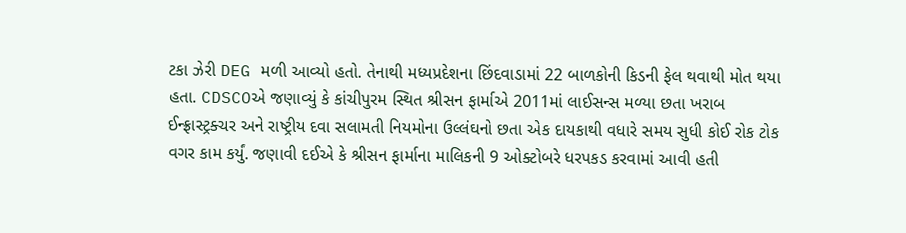ટકા ઝેરી DEG મળી આવ્યો હતો. તેનાથી મધ્યપ્રદેશના છિંદવાડામાં 22 બાળકોની કિડની ફેલ થવાથી મોત થયા હતા. CDSCOએ જણાવ્યું કે કાંચીપુરમ સ્થિત શ્રીસન ફાર્માએ 2011માં લાઈસન્સ મળ્યા છતા ખરાબ ઈન્ફ્રાસ્ટ્રક્ચર અને રાષ્ટ્રીય દવા સલામતી નિયમોના ઉલ્લંઘનો છતા એક દાયકાથી વધારે સમય સુધી કોઈ રોક ટોક વગર કામ કર્યું. જણાવી દઈએ કે શ્રીસન ફાર્માના માલિકની 9 ઓક્ટોબરે ધરપકડ કરવામાં આવી હતી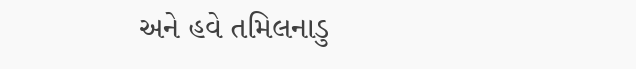અને હવે તમિલનાડુ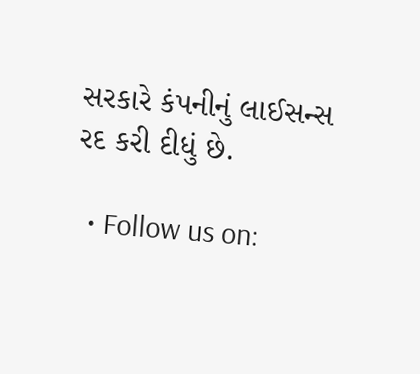સરકારે કંપનીનું લાઈસન્સ રદ કરી દીધું છે.

  • Follow us on: